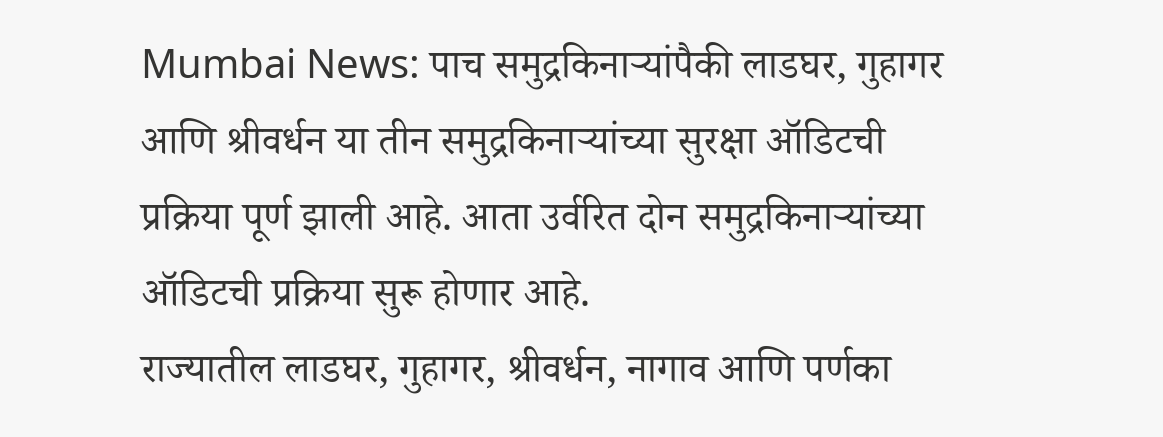Mumbai News: पाच समुद्रकिनाऱ्यांपैकी लाडघर, गुहागर आणि श्रीवर्धन या तीन समुद्रकिनाऱ्यांच्या सुरक्षा ऑडिटची प्रक्रिया पूर्ण झाली आहे. आता उर्वरित दोन समुद्रकिनाऱ्यांच्या ऑडिटची प्रक्रिया सुरू होणार आहे.
राज्यातील लाडघर, गुहागर, श्रीवर्धन, नागाव आणि पर्णका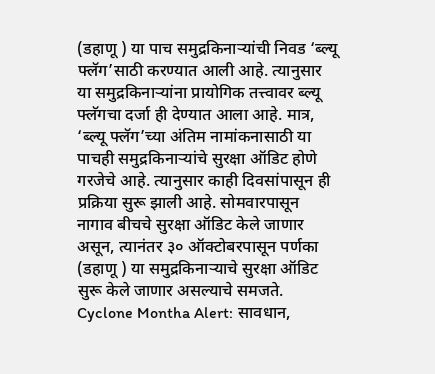(डहाणू ) या पाच समुद्रकिनाऱ्यांची निवड ‘ब्ल्यू फ्लॅग’साठी करण्यात आली आहे. त्यानुसार या समुद्रकिनाऱ्यांना प्रायोगिक तत्त्वावर ब्ल्यू फ्लॅगचा दर्जा ही देण्यात आला आहे. मात्र, ‘ब्ल्यू फ्लॅग’च्या अंतिम नामांकनासाठी या पाचही समुद्रकिनाऱ्यांचे सुरक्षा ऑडिट होणे गरजेचे आहे. त्यानुसार काही दिवसांपासून ही प्रक्रिया सुरू झाली आहे. सोमवारपासून नागाव बीचचे सुरक्षा ऑडिट केले जाणार असून, त्यानंतर ३० ऑक्टोबरपासून पर्णका (डहाणू ) या समुद्रकिनाऱ्याचे सुरक्षा ऑडिट सुरू केले जाणार असल्याचे समजते.
Cyclone Montha Alert: सावधान,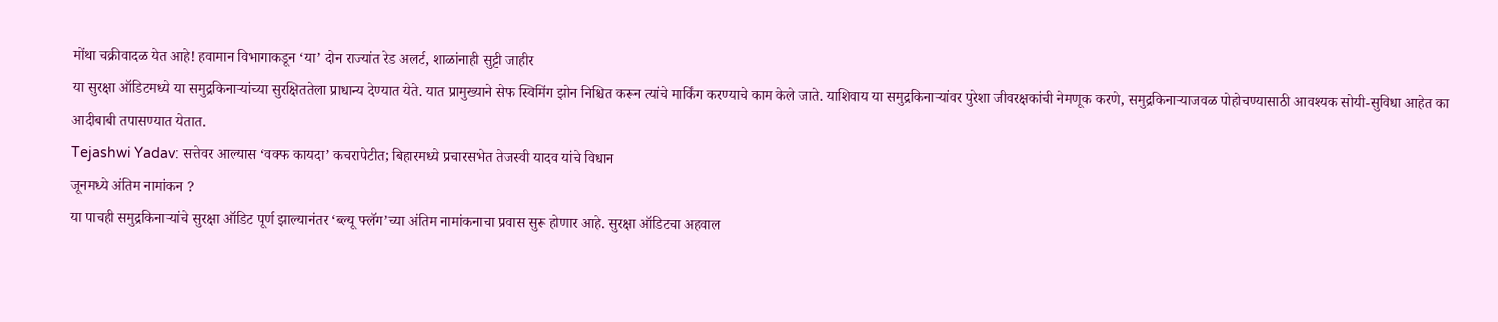मोंथा चक्रीवादळ येत आहे! हवामान विभागाकडून ‘या’ दोन राज्यांत रेड अलर्ट, शाळांनाही सुट्टी जाहीर
या सुरक्षा ऑडिटमध्ये या समुद्रकिनाऱ्यांच्या सुरक्षिततेला प्राधान्य देण्यात येते. यात प्रामुख्याने सेफ स्विमिंग झोन निश्चित करून त्यांचे मार्किंग करण्याचे काम केले जाते. याशिवाय या समुद्रकिनाऱ्यांवर पुरेशा जीवरक्षकांची नेमणूक करणे, समुद्रकिनाऱ्याजवळ पोहोचण्यासाठी आवश्यक सोयी-सुविधा आहेत का आदीबाबी तपासण्यात येतात.
Tejashwi Yadav: सत्तेवर आल्यास ‘वक्फ कायदा’ कचरापेटीत; बिहारमध्ये प्रचारसभेत तेजस्वी यादव यांचे विधान
जूनमध्ये अंतिम नामांकन ?
या पाचही समुद्रकिनाऱ्यांचे सुरक्षा ऑडिट पूर्ण झाल्यानंतर ‘ब्ल्यू फ्लॅग’च्या अंतिम नामांकनाचा प्रवास सुरू होणार आहे. सुरक्षा ऑडिटचा अहवाल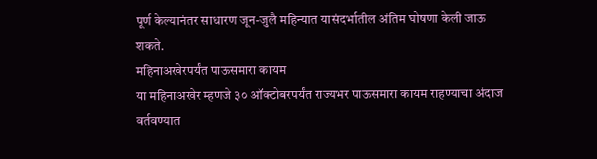पूर्ण केल्यानंतर साधारण जून-जुलै महिन्यात यासंदर्भातील अंतिम घोषणा केली जाऊ शकते.
महिनाअखेरपर्यंत पाऊसमारा कायम
या महिनाअखेर म्हणजे ३० ऑक्टोबरपर्यंत राज्यभर पाऊसमारा कायम राहण्याचा अंदाज वर्तवण्यात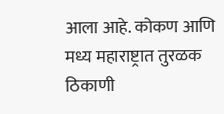आला आहे. कोकण आणि मध्य महाराष्ट्रात तुरळक ठिकाणी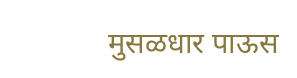मुसळधार पाऊस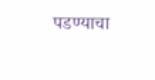पडण्याचा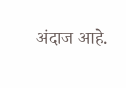अंदाज आहे.